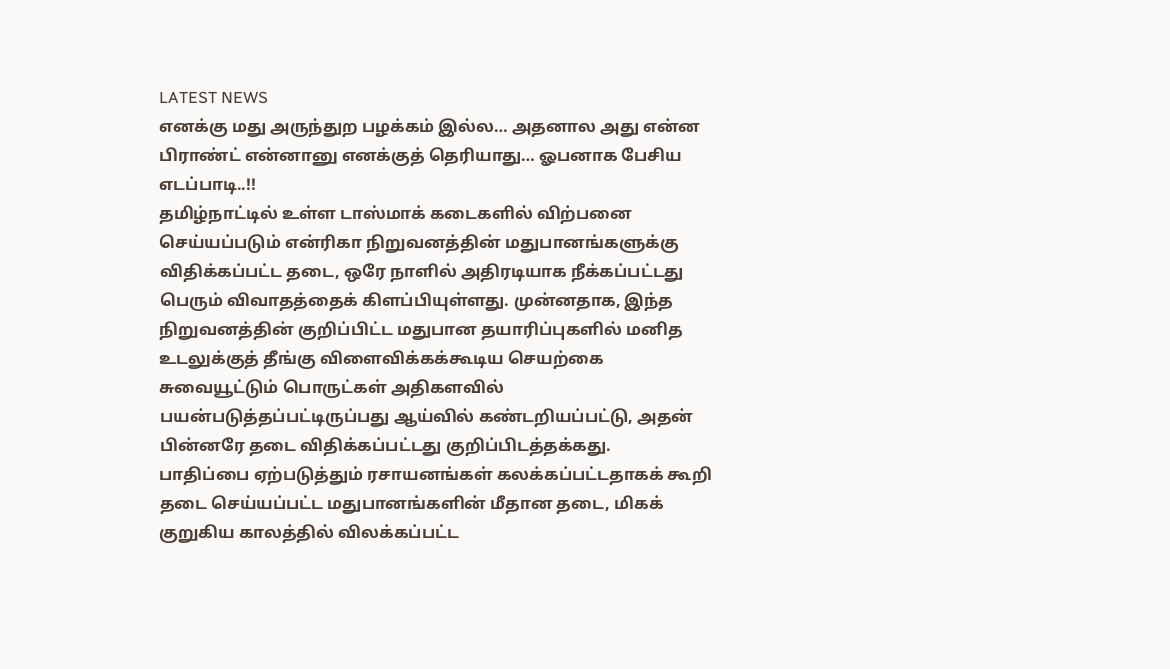LATEST NEWS
எனக்கு மது அருந்துற பழக்கம் இல்ல… அதனால அது என்ன பிராண்ட் என்னானு எனக்குத் தெரியாது… ஓபனாக பேசிய எடப்பாடி..!!
தமிழ்நாட்டில் உள்ள டாஸ்மாக் கடைகளில் விற்பனை செய்யப்படும் என்ரிகா நிறுவனத்தின் மதுபானங்களுக்கு விதிக்கப்பட்ட தடை, ஒரே நாளில் அதிரடியாக நீக்கப்பட்டது பெரும் விவாதத்தைக் கிளப்பியுள்ளது. முன்னதாக, இந்த நிறுவனத்தின் குறிப்பிட்ட மதுபான தயாரிப்புகளில் மனித உடலுக்குத் தீங்கு விளைவிக்கக்கூடிய செயற்கை சுவையூட்டும் பொருட்கள் அதிகளவில் பயன்படுத்தப்பட்டிருப்பது ஆய்வில் கண்டறியப்பட்டு, அதன் பின்னரே தடை விதிக்கப்பட்டது குறிப்பிடத்தக்கது.
பாதிப்பை ஏற்படுத்தும் ரசாயனங்கள் கலக்கப்பட்டதாகக் கூறி தடை செய்யப்பட்ட மதுபானங்களின் மீதான தடை, மிகக் குறுகிய காலத்தில் விலக்கப்பட்ட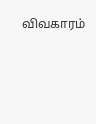விவகாரம்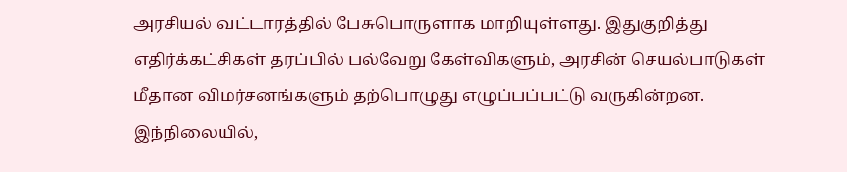அரசியல் வட்டாரத்தில் பேசுபொருளாக மாறியுள்ளது. இதுகுறித்து எதிர்க்கட்சிகள் தரப்பில் பல்வேறு கேள்விகளும், அரசின் செயல்பாடுகள் மீதான விமர்சனங்களும் தற்பொழுது எழுப்பப்பட்டு வருகின்றன.
இந்நிலையில்,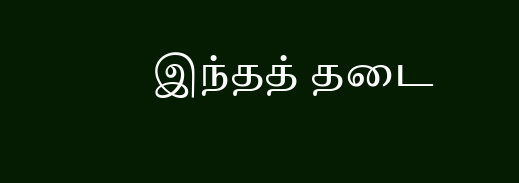இந்தத் தடை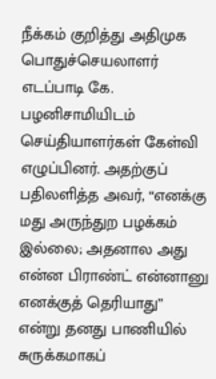நீக்கம் குறித்து அதிமுக பொதுச்செயலாளர் எடப்பாடி கே. பழனிசாமியிடம் செய்தியாளர்கள் கேள்வி எழுப்பினர். அதற்குப் பதிலளித்த அவர், “எனக்கு மது அருந்துற பழக்கம் இல்லை; அதனால அது என்ன பிராண்ட் என்னானு எனக்குத் தெரியாது” என்று தனது பாணியில் சுருக்கமாகப்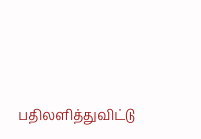பதிலளித்துவிட்டு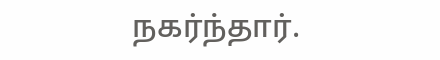நகர்ந்தார்.